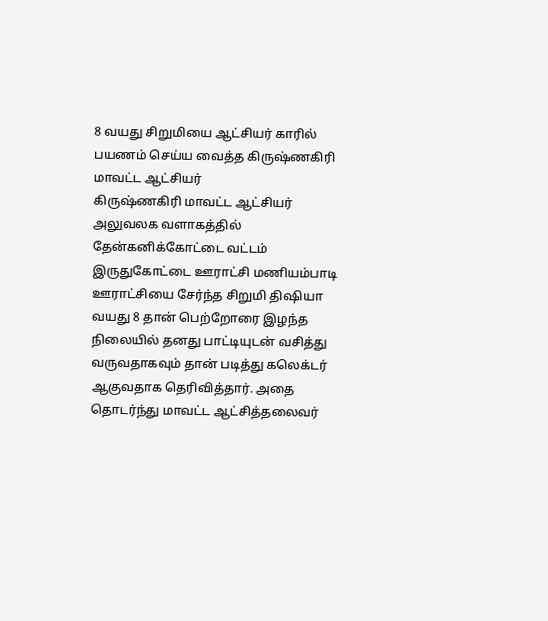8 வயது சிறுமியை ஆட்சியர் காரில் பயணம் செய்ய வைத்த கிருஷ்ணகிரி மாவட்ட ஆட்சியர்
கிருஷ்ணகிரி மாவட்ட ஆட்சியர் அலுவலக வளாகத்தில் தேன்கனிக்கோட்டை வட்டம் இருதுகோட்டை ஊராட்சி மணியம்பாடி ஊராட்சியை சேர்ந்த சிறுமி திஷியா வயது 8 தான் பெற்றோரை இழந்த நிலையில் தனது பாட்டியுடன் வசித்து வருவதாகவும் தான் படித்து கலெக்டர் ஆகுவதாக தெரிவித்தார். அதை தொடர்ந்து மாவட்ட ஆட்சித்தலைவர்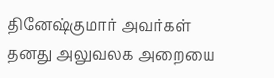தினேஷ்குமார் அவர்கள் தனது அலுவலக அறையை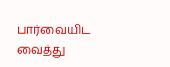பார்வையிட வைத்து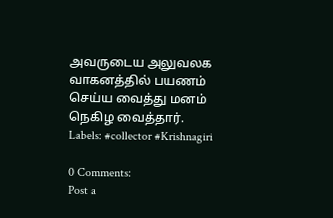அவருடைய அலுவலக வாகனத்தில் பயணம் செய்ய வைத்து மனம் நெகிழ வைத்தார்.
Labels: #collector #Krishnagiri

0 Comments:
Post a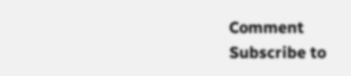Comment
Subscribe to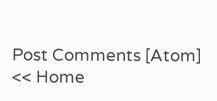Post Comments [Atom]
<< Home